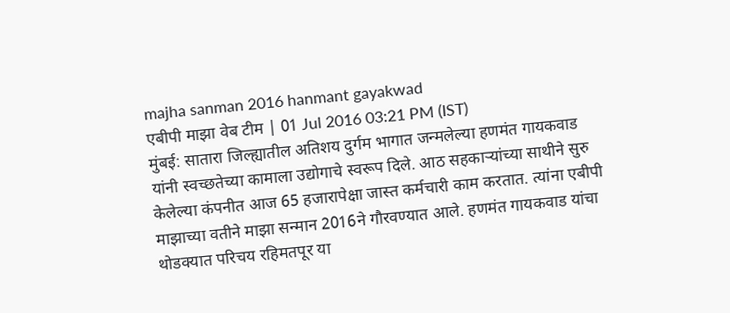majha sanman 2016 hanmant gayakwad
एबीपी माझा वेब टीम | 01 Jul 2016 03:21 PM (IST)
मुंबई: सातारा जिल्ह्यातील अतिशय दुर्गम भागात जन्मलेल्या हणमंत गायकवाड यांनी स्वच्छतेच्या कामाला उद्योगाचे स्वरूप दिले. आठ सहकाऱ्यांच्या साथीने सुरु केलेल्या कंपनीत आज 65 हजारापेक्षा जास्त कर्मचारी काम करतात. त्यांना एबीपी माझाच्या वतीने माझा सन्मान 2016ने गौरवण्यात आले. हणमंत गायकवाड यांचा थोडक्यात परिचय रहिमतपूर या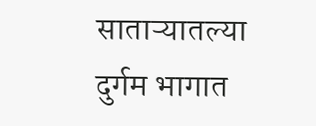साताऱ्यातल्या दुर्गम भागात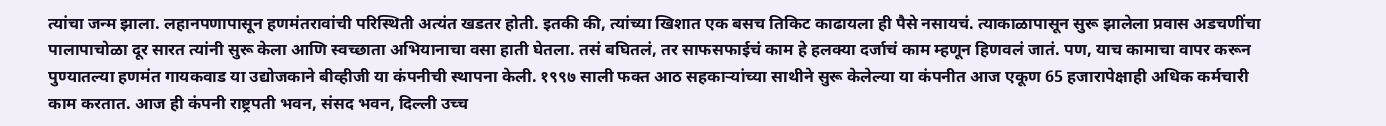त्यांचा जन्म झाला. लहानपणापासून हणमंतरावांची परिस्थिती अत्यंत खडतर होती. इतकी की, त्यांच्या खिशात एक बसच तिकिट काढायला ही पैसे नसायचं. त्याकाळापासून सुरू झालेला प्रवास अडचणींचा पालापाचोळा दूर सारत त्यांनी सुरू केला आणि स्वच्छाता अभियानाचा वसा हाती घेतला. तसं बघितलं, तर साफसफाईचं काम हे हलक्या दर्जाचं काम म्हणून हिणवलं जातं. पण, याच कामाचा वापर करून पुण्यातल्या हणमंत गायकवाड या उद्योजकाने बीव्हीजी या कंपनीची स्थापना केली. १९९७ साली फक्त आठ सहकाऱ्यांच्या साथीने सुरू केलेल्या या कंपनीत आज एकूण 65 हजारापेक्षाही अधिक कर्मचारी काम करतात. आज ही कंपनी राष्ट्रपती भवन, संसद भवन, दिल्ली उच्च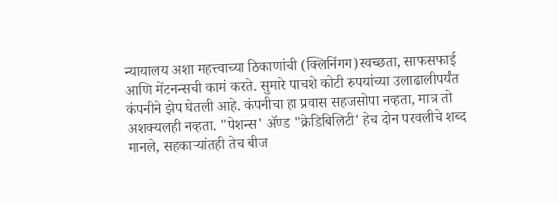न्यायालय अशा महत्त्वाच्या ठिकाणांची (क्लिनिंगग)स्वच्छता, साफसफाई आणि मेंटनन्सची कामं करते. सुमारे पाचशे कोटी रुपयांच्या उलाढालीपर्यंत कंपनीने झेप घेतली आहे. कंपनीचा हा प्रवास सहजसोपा नव्हता, मात्र तो अशक्यलही नव्हता. "पेशन्स' ॲण्ड "क्रेडिबिलिटी' हेच दोन परवलीचे शब्द मानले, सहकाऱ्यांतही तेच बीज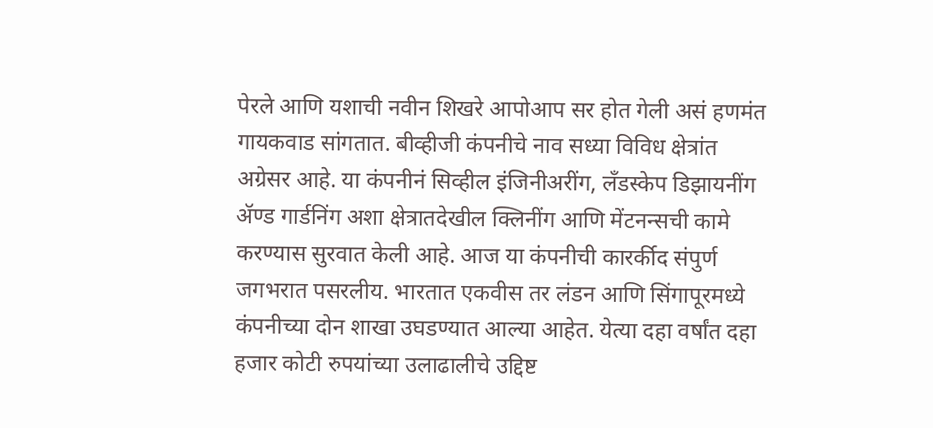पेरले आणि यशाची नवीन शिखरे आपोआप सर होत गेली असं हणमंत गायकवाड सांगतात. बीव्हीजी कंपनीचे नाव सध्या विविध क्षेत्रांत अग्रेसर आहे. या कंपनीनं सिव्हील इंजिनीअरींग, लँडस्केप डिझायनींग ॲण्ड गार्डनिंग अशा क्षेत्रातदेखील क्लिनींग आणि मेंटनन्सची कामे करण्यास सुरवात केली आहे. आज या कंपनीची कारर्कीद संपुर्ण जगभरात पसरलीय. भारतात एकवीस तर लंडन आणि सिंगापूरमध्ये कंपनीच्या दोन शाखा उघडण्यात आल्या आहेत. येत्या दहा वर्षांत दहा हजार कोटी रुपयांच्या उलाढालीचे उद्दिष्ट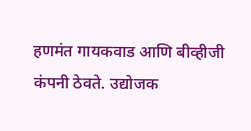हणमंत गायकवाड आणि बीव्हीजी कंपनी ठेवते. उद्योजक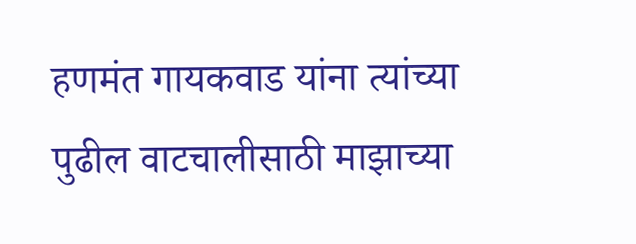हणमंत गायकवाड यांना त्यांच्या पुढील वाटचालीसाठी माझाच्या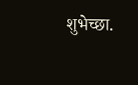शुभेच्छा.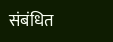संबंधित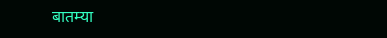बातम्या